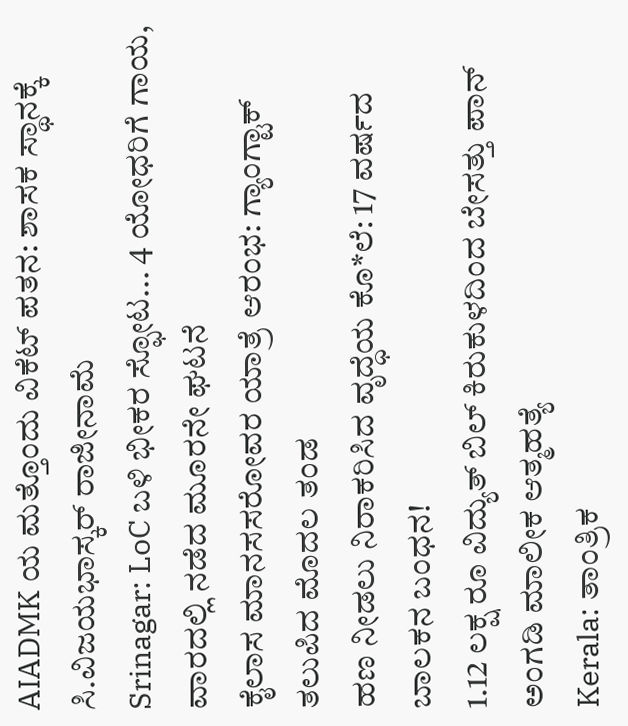AIADMK ಯ ಮತ್ತೊಂದು ವಿಕೆಟ್ ಪತನ: ಶಾಸಕ ಸ್ಥಾನಕ್ಕೆ ಸಿ.ವಿಜಯಭಾಸ್ಕರ್ ರಾಜೀನಾಮೆ
Srinagar: LoC ಬಳಿ ಭೀಕರ ಸ್ಫೋಟ... 4 ಯೋಧರಿಗೆ ಗಾಯ, ವಾರದಲ್ಲಿ ನಡೆದ ಮೂರನೇ ಘಟನೆ
ಕೈಲಾಸ ಮಾನಸಸರೋವರ ಯಾತ್ರೆ ಆರಂಭ: ಗ್ಯಾಂಗ್ಟಾಕ್ ತಲುಪಿದ ಮೊದಲ ತಂಡ
ಹಣ ನೀಡಲು ನಿರಾಕರಿಸಿದ ವೃದ್ಧೆಯ ಕೊ*ಲೆ: 17 ವರ್ಷದ ಬಾಲಕನ ಬಂಧನ!
1.12 ಲಕ್ಷ ರೂ ವಿದ್ಯುತ್ ಬಿಲ್ ಕಿರುಕುಳದಿಂದ ಬೇಸತ್ತು ಪಾನ್ ಅಂಗಡಿ ಮಾಲೀಕ ಆತ್ಮಹತ್ಯೆ
Kerala: ತಾಂತ್ರಿಕ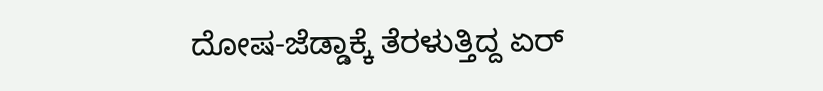ದೋಷ-ಜೆಡ್ಡಾಕ್ಕೆ ತೆರಳುತ್ತಿದ್ದ ಏರ್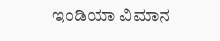ಇಂಡಿಯಾ ವಿಮಾನ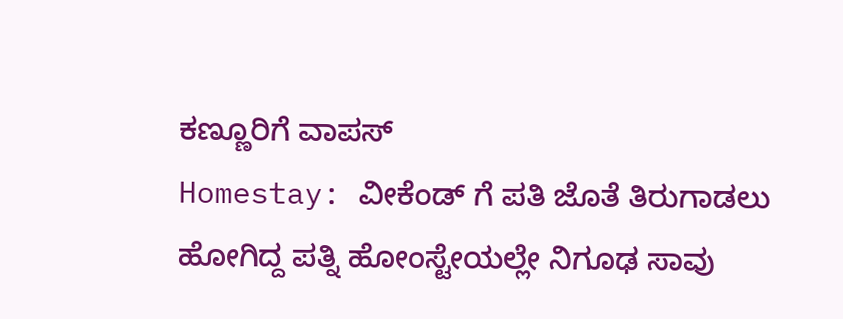ಕಣ್ಣೂರಿಗೆ ವಾಪಸ್
Homestay: ವೀಕೆಂಡ್ ಗೆ ಪತಿ ಜೊತೆ ತಿರುಗಾಡಲು ಹೋಗಿದ್ದ ಪತ್ನಿ ಹೋಂಸ್ಟೇಯಲ್ಲೇ ನಿಗೂಢ ಸಾವು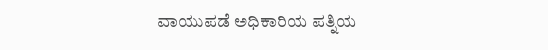ವಾಯುಪಡೆ ಅಧಿಕಾರಿಯ ಪತ್ನಿಯ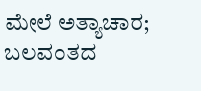ಮೇಲೆ ಅತ್ಯಾಚಾರ; ಬಲವಂತದ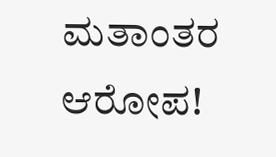ಮತಾಂತರ ಆರೋಪ!